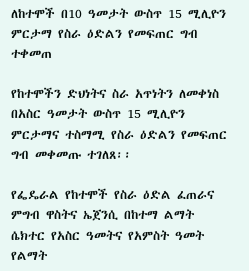ለከተሞች በ10 ዓመታት ውስጥ 15 ሚሊዮን ምርታማ የስራ ዕድልን የመፍጠር ግብ ተቀመጠ

የከተሞችን ድህነትና ስራ አጥነትን ለመቀነስ በአስር ዓመታት ውስጥ 15 ሚሊዮን ምርታማና ተስማሚ የስራ ዕድልን የመፍጠር ግብ መቀመጡ ተገለጸ፡፡

የፌዴራል የከተሞች የስራ ዕድል ፈጠራና ምግብ ዋስትና ኤጀንሲ በከተማ ልማት ሴክተር የአስር ዓመትና የአምስት ዓመት የልማት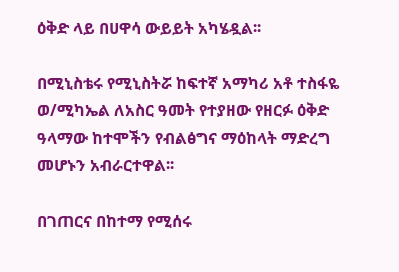ዕቅድ ላይ በሀዋሳ ውይይት አካሄዷል፡፡

በሚኒስቴሩ የሚኒስትሯ ከፍተኛ አማካሪ አቶ ተስፋዬ ወ/ሚካኤል ለአስር ዓመት የተያዘው የዘርፉ ዕቅድ ዓላማው ከተሞችን የብልፅግና ማዕከላት ማድረግ መሆኑን አብራርተዋል፡፡

በገጠርና በከተማ የሚሰሩ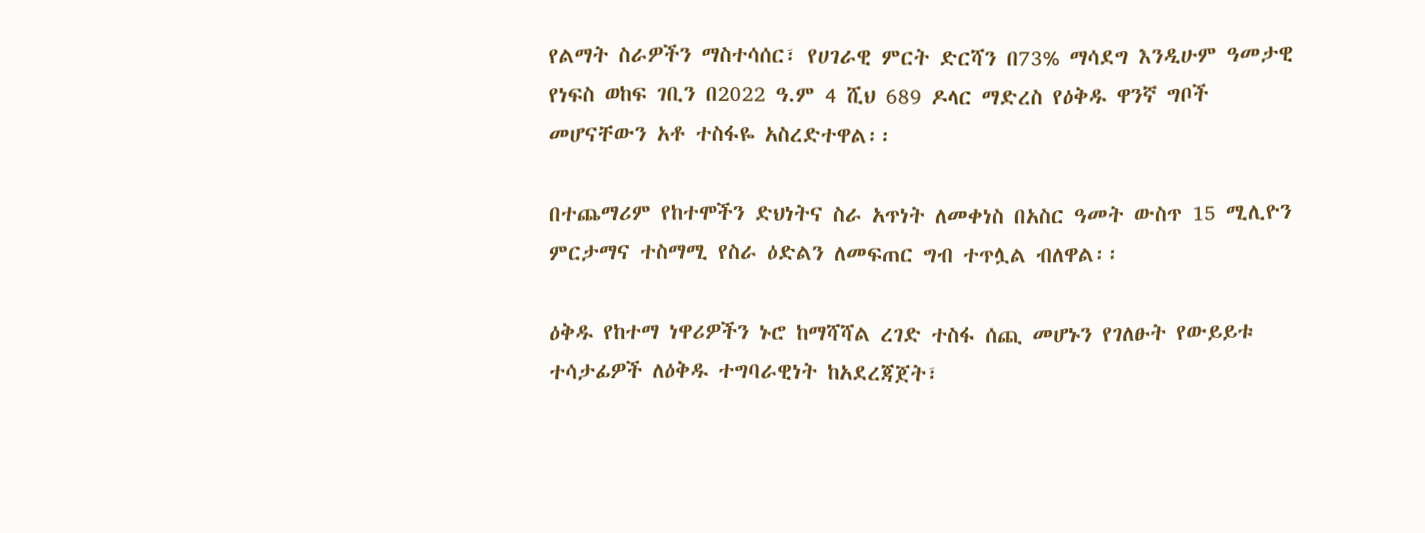የልማት ስራዎችን ማስተሳሰር፣ የሀገራዊ ምርት ድርሻን በ73% ማሳደግ እንዲሁም ዓመታዊ የነፍስ ወከፍ ገቢን በ2022 ዓ.ም 4 ሺህ 689 ዶላር ማድረስ የዕቅዱ ዋንኛ ግቦች መሆናቸውን አቶ ተስፋዬ አስረድተዋል፡፡

በተጨማሪም የከተሞችን ድህነትና ስራ አጥነት ለመቀነስ በአስር ዓመት ውስጥ 15 ሚሊዮን ምርታማና ተስማሚ የስራ ዕድልን ለመፍጠር ግብ ተጥሏል ብለዋል፡፡

ዕቅዱ የከተማ ነዋሪዎችን ኑሮ ከማሻሻል ረገድ ተስፋ ሰጪ መሆኑን የገለፁት የውይይቱ ተሳታፊዎች ለዕቅዱ ተግባራዊነት ከአደረጃጀት፣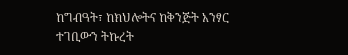ከግብዓት፣ ከክህሎትና ከቅንጅት አንፃር ተገቢውን ትኩረት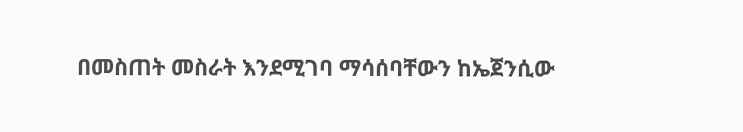በመስጠት መስራት እንደሚገባ ማሳሰባቸውን ከኤጀንሲው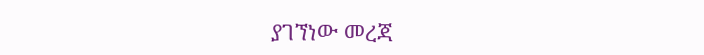ያገኘነው መረጃ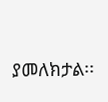ያመለክታል፡፡